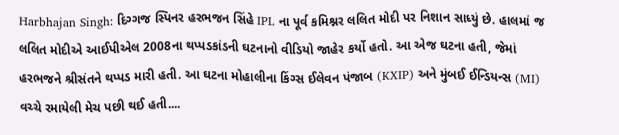Harbhajan Singh: દિગ્ગજ સ્પિનર હરભજન સિંહે IPL ના પૂર્વ કમિશ્નર લલિત મોદી પર નિશાન સાધ્યું છે. હાલમાં જ લલિત મોદીએ આઈપીએલ 2008ના થપ્પડકાંડની ઘટનાનો વીડિયો જાહેર કર્યો હતો. આ એજ ઘટના હતી, જેમાં હરભજને શ્રીસંતને થપ્પડ મારી હતી. આ ઘટના મોહાલીના કિંગ્સ ઈલેવન પંજાબ (KXIP) અને મુંબઈ ઈન્ડિયન્સ (MI) વચ્ચે રમાયેલી મેચ પછી થઈ હતી....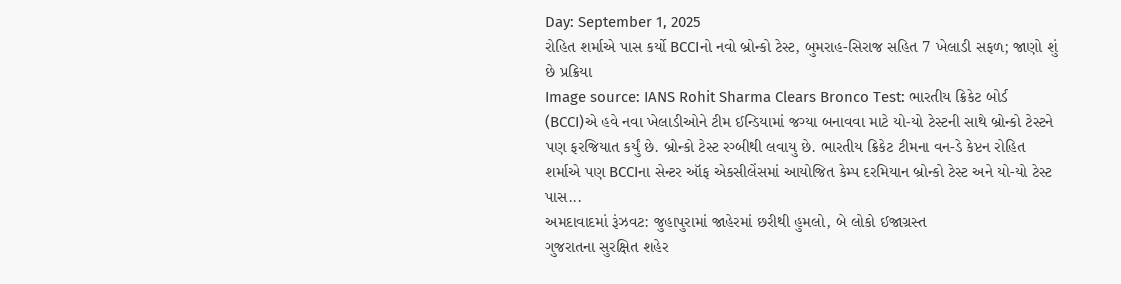Day: September 1, 2025
રોહિત શર્માએ પાસ કર્યો BCCIનો નવો બ્રોન્કો ટેસ્ટ, બુમરાહ-સિરાજ સહિત 7 ખેલાડી સફળ; જાણો શું છે પ્રક્રિયા
Image source: IANS Rohit Sharma Clears Bronco Test: ભારતીય ક્રિકેટ બોર્ડ (BCCI)એ હવે નવા ખેલાડીઓને ટીમ ઈન્ડિયામાં જગ્યા બનાવવા માટે યો-યો ટેસ્ટની સાથે બ્રોન્કો ટેસ્ટને પણ ફરજિયાત કર્યું છે. બ્રોન્કો ટેસ્ટ રગ્બીથી લવાયુ છે. ભારતીય ક્રિકેટ ટીમના વન-ડે કેપ્ટન રોહિત શર્માએ પણ BCCIના સેન્ટર ઑફ એકસીલેંસમાં આયોજિત કેમ્પ દરમિયાન બ્રોન્કો ટેસ્ટ અને યો-યો ટેસ્ટ પાસ...
અમદાવાદમાં રૂંઝવટ: જુહાપુરામાં જાહેરમાં છરીથી હુમલો, બે લોકો ઈજાગ્રસ્ત
ગુજરાતના સુરક્ષિત શહેર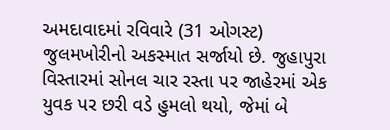અમદાવાદમાં રવિવારે (31 ઓગસ્ટ) જુલમખોરીનો અકસ્માત સર્જાયો છે. જુહાપુરા વિસ્તારમાં સોનલ ચાર રસ્તા પર જાહેરમાં એક યુવક પર છરી વડે હુમલો થયો, જેમાં બે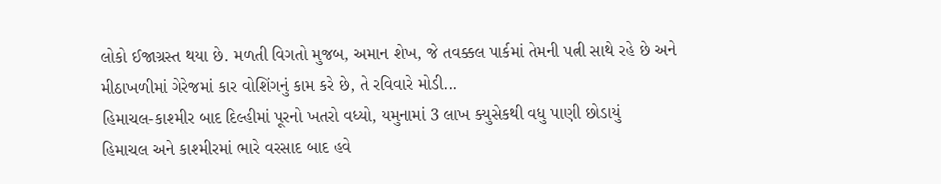લોકો ઈજાગ્રસ્ત થયા છે. મળતી વિગતો મુજબ, અમાન શેખ, જે તવક્કલ પાર્કમાં તેમની પત્ની સાથે રહે છે અને મીઠાખળીમાં ગેરેજમાં કાર વોશિંગનું કામ કરે છે, તે રવિવારે મોડી...
હિમાચલ-કાશ્મીર બાદ દિલ્હીમાં પૂરનો ખતરો વધ્યો, યમુનામાં 3 લાખ ક્યુસેકથી વધુ પાણી છોડાયું
હિમાચલ અને કાશ્મીરમાં ભારે વરસાદ બાદ હવે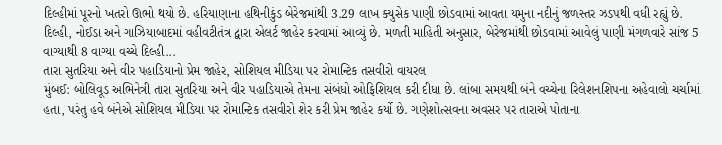દિલ્હીમાં પૂરનો ખતરો ઊભો થયો છે. હરિયાણાના હથિનીકુંડ બેરેજમાંથી 3.29 લાખ ક્યુસેક પાણી છોડવામાં આવતા યમુના નદીનું જળસ્તર ઝડપથી વધી રહ્યું છે. દિલ્હી, નોઈડા અને ગાઝિયાબાદમાં વહીવટીતંત્ર દ્વારા એલર્ટ જાહેર કરવામાં આવ્યું છે. મળતી માહિતી અનુસાર, બેરેજમાંથી છોડવામાં આવેલું પાણી મંગળવારે સાંજ 5 વાગ્યાથી 8 વાગ્યા વચ્ચે દિલ્હી...
તારા સુતરિયા અને વીર પહાડિયાનો પ્રેમ જાહેર, સોશિયલ મીડિયા પર રોમાન્ટિક તસવીરો વાયરલ
મુંબઈ: બોલિવૂડ અભિનેત્રી તારા સુતરિયા અને વીર પહાડિયાએ તેમના સંબંધો ઓફિશિયલ કરી દીધા છે. લાંબા સમયથી બંને વચ્ચેના રિલેશનશિપના અહેવાલો ચર્ચામાં હતા, પરંતુ હવે બંનેએ સોશિયલ મીડિયા પર રોમાન્ટિક તસવીરો શેર કરી પ્રેમ જાહેર કર્યો છે. ગણેશોત્સવના અવસર પર તારાએ પોતાના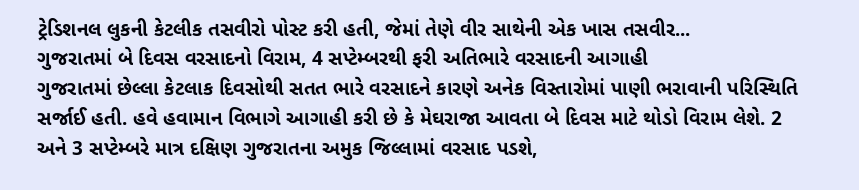ટ્રેડિશનલ લુકની કેટલીક તસવીરો પોસ્ટ કરી હતી, જેમાં તેણે વીર સાથેની એક ખાસ તસવીર...
ગુજરાતમાં બે દિવસ વરસાદનો વિરામ, 4 સપ્ટેમ્બરથી ફરી અતિભારે વરસાદની આગાહી
ગુજરાતમાં છેલ્લા કેટલાક દિવસોથી સતત ભારે વરસાદને કારણે અનેક વિસ્તારોમાં પાણી ભરાવાની પરિસ્થિતિ સર્જાઈ હતી. હવે હવામાન વિભાગે આગાહી કરી છે કે મેઘરાજા આવતા બે દિવસ માટે થોડો વિરામ લેશે. 2 અને 3 સપ્ટેમ્બરે માત્ર દક્ષિણ ગુજરાતના અમુક જિલ્લામાં વરસાદ પડશે,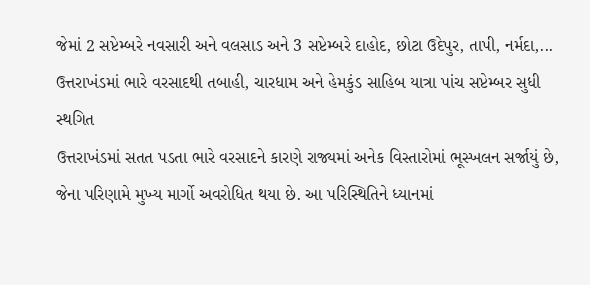જેમાં 2 સપ્ટેમ્બરે નવસારી અને વલસાડ અને 3 સપ્ટેમ્બરે દાહોદ, છોટા ઉદેપુર, તાપી, નર્મદા,...
ઉત્તરાખંડમાં ભારે વરસાદથી તબાહી, ચારધામ અને હેમકુંડ સાહિબ યાત્રા પાંચ સપ્ટેમ્બર સુધી સ્થગિત
ઉત્તરાખંડમાં સતત પડતા ભારે વરસાદને કારણે રાજ્યમાં અનેક વિસ્તારોમાં ભૂસ્ખલન સર્જાયું છે, જેના પરિણામે મુખ્ય માર્ગો અવરોધિત થયા છે. આ પરિસ્થિતિને ધ્યાનમાં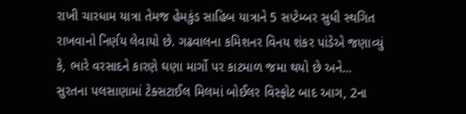રાખી ચારધામ યાત્રા તેમજ હેમકુંડ સાહિબ યાત્રાને 5 સપ્ટેમ્બર સુધી સ્થગિત રાખવાનો નિર્ણય લેવાયો છે. ગઢવાલના કમિશનર વિનય શંકર પાંડેએ જણાવ્યું કે, ભારે વરસાદને કારણે ઘણા માર્ગો પર કાટમાળ જમા થયો છે અને...
સુરતના પલસાણામાં ટેક્સટાઈલ મિલમાં બોઈલર વિસ્ફોટ બાદ આગ, 2ના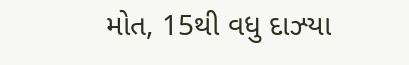મોત, 15થી વધુ દાઝ્યા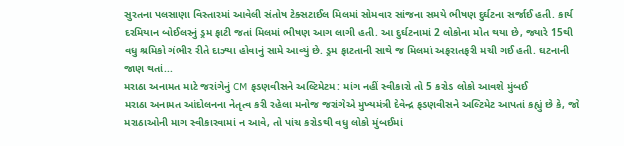સુરતના પલસાણા વિસ્તારમાં આવેલી સંતોષ ટેક્સટાઈલ મિલમાં સોમવાર સાંજના સમયે ભીષણ દુર્ઘટના સર્જાઈ હતી. કાર્ય દરમિયાન બોઈલરનું ડ્રમ ફાટી જતાં મિલમાં ભીષણ આગ લાગી હતી. આ દુર્ઘટનામાં 2 લોકોના મોત થયા છે, જ્યારે 15થી વધુ શ્રમિકો ગંભીર રીતે દાઝ્યા હોવાનું સામે આવ્યું છે. ડ્રમ ફાટતાની સાથે જ મિલમાં અફરાતફરી મચી ગઈ હતી. ઘટનાની જાણ થતાં...
મરાઠા અનામત માટે જરાંગેનું CM ફડણવીસને અલ્ટિમેટમ: માંગ નહીં સ્વીકારો તો 5 કરોડ લોકો આવશે મુંબઈ
મરાઠા અનામત આંદોલનના નેતૃત્વ કરી રહેલા મનોજ જરાંગેએ મુખ્યમંત્રી દેવેન્દ્ર ફડણવીસને અલ્ટિમેટ આપતાં કહ્યું છે કે, જો મરાઠાઓની માગ સ્વીકારવામાં ન આવે, તો પાંચ કરોડથી વધુ લોકો મુંબઈમાં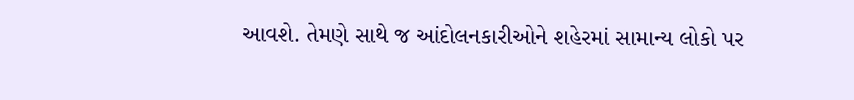આવશે. તેમણે સાથે જ આંદોલનકારીઓને શહેરમાં સામાન્ય લોકો પર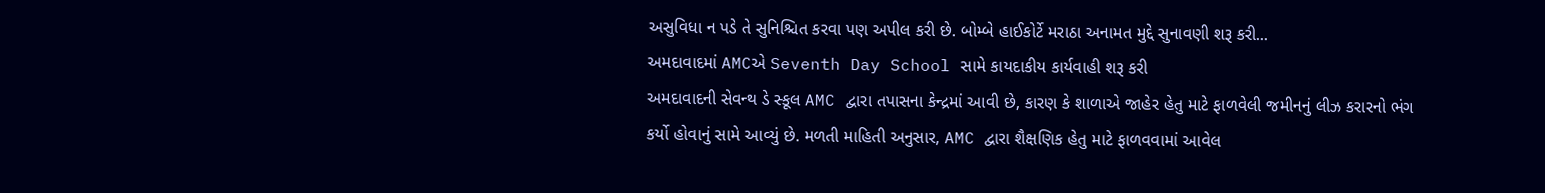અસુવિધા ન પડે તે સુનિશ્ચિત કરવા પણ અપીલ કરી છે. બોમ્બે હાઈકોર્ટે મરાઠા અનામત મુદ્દે સુનાવણી શરૂ કરી...
અમદાવાદમાં AMCએ Seventh Day School સામે કાયદાકીય કાર્યવાહી શરૂ કરી
અમદાવાદની સેવન્થ ડે સ્કૂલ AMC દ્વારા તપાસના કેન્દ્રમાં આવી છે, કારણ કે શાળાએ જાહેર હેતુ માટે ફાળવેલી જમીનનું લીઝ કરારનો ભંગ કર્યો હોવાનું સામે આવ્યું છે. મળતી માહિતી અનુસાર, AMC દ્વારા શૈક્ષણિક હેતુ માટે ફાળવવામાં આવેલ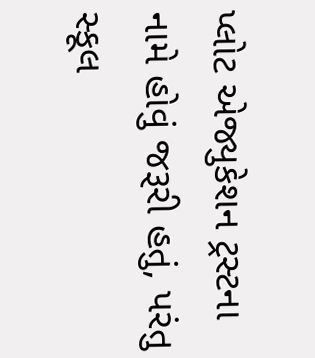પ્લોટ એજ્યુકેશન ટ્રસ્ટના નામે હોવું જરૂરી હતું, પરંતુ સ્કૂલ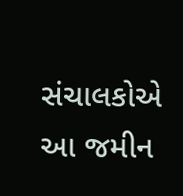સંચાલકોએ આ જમીન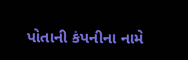પોતાની કંપનીના નામે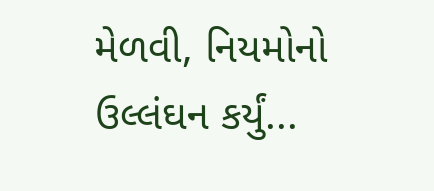મેળવી, નિયમોનો ઉલ્લંઘન કર્યું...